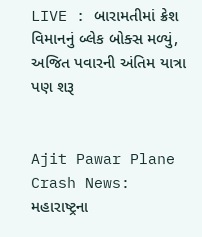LIVE : બારામતીમાં ક્રેશ વિમાનનું બ્લેક બોક્સ મળ્યું, અજિત પવારની અંતિમ યાત્રા પણ શરૂ


Ajit Pawar Plane Crash News:  મહારાષ્ટ્રના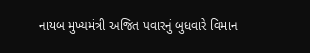નાયબ મુખ્યમંત્રી અજિત પવારનું બુધવારે વિમાન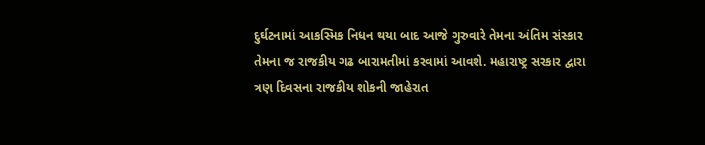દુર્ઘટનામાં આકસ્મિક નિધન થયા બાદ આજે ગુરુવારે તેમના અંતિમ સંસ્કાર તેમના જ રાજકીય ગઢ બારામતીમાં કરવામાં આવશે. મહારાષ્ટ્ર સરકાર દ્વારા ત્રણ દિવસના રાજકીય શોકની જાહેરાત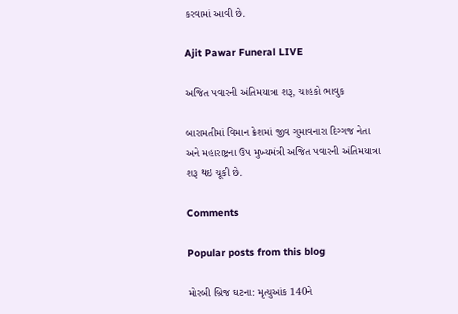કરવામાં આવી છે.

Ajit Pawar Funeral LIVE

અજિત પવારની અંતિમયાત્રા શરૂ, ચાહકો ભાવુક

બારામતીમાં વિમાન ક્રેશમાં જીવ ગુમાવનારા દિગ્ગજ નેતા અને મહારાષ્ટ્રના ઉપ મુખ્યમંત્રી અજિત પવારની અંતિમયાત્રા શરૂ થઇ ચૂકી છે.

Comments

Popular posts from this blog

મોરબી બ્રિજ ઘટના: મૃત્યુઆંક 140ને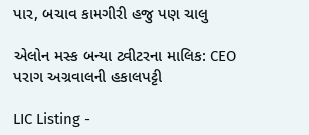પાર, બચાવ કામગીરી હજુ પણ ચાલુ

એલોન મસ્ક બન્યા ટ્વીટરના માલિક: CEO પરાગ અગ્રવાલની હકાલપટ્ટી

LIC Listing -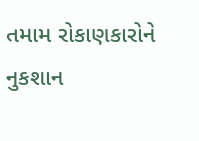તમામ રોકાણકારોને નુકશાન